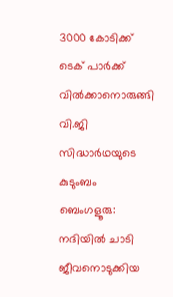3000 കോടിക്ക് ടെക് പാർക്ക് വിൽക്കാനൊരുങ്ങി വി.ജി സിദ്ധാർഥയുടെ കുടുംബം
ബെംഗളൂരു: നദിയിൽ ചാടി ജീവനൊടുക്കിയ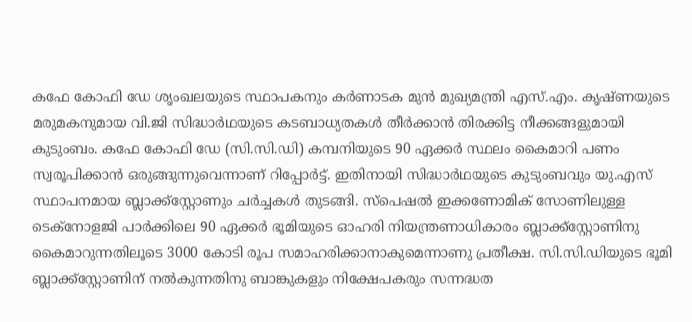കഫേ കോഫി ഡേ ശൃംഖലയുടെ സ്ഥാപകനും കർണാടക മുൻ മുഖ്യമന്ത്രി എസ്.എം. കൃഷ്ണയുടെ മരുമകനുമായ വി.ജി സിദ്ധാർഥയുടെ കടബാധ്യതകൾ തീർക്കാൻ തിരക്കിട്ട നീക്കങ്ങളുമായി കുടുംബം. കഫേ കോഫി ഡേ (സി.സി.ഡി) കമ്പനിയുടെ 90 ഏക്കർ സ്ഥലം കൈമാറി പണം സ്വരൂപിക്കാൻ ഒരുങ്ങുന്നുവെന്നാണ് റിപ്പോർട്ട്. ഇതിനായി സിദ്ധാർഥയുടെ കുടുംബവും യു.എസ് സ്ഥാപനമായ ബ്ലാക്ക്സ്റ്റോണും ചർച്ചകൾ തുടങ്ങി. സ്പെഷൽ ഇക്കണോമിക് സോണിലുള്ള ടെക്നോളജി പാർക്കിലെ 90 ഏക്കർ ഭൂമിയുടെ ഓഹരി നിയന്ത്രണാധികാരം ബ്ലാക്ക്സ്റ്റോണിനു കൈമാറുന്നതിലൂടെ 3000 കോടി രൂപ സമാഹരിക്കാനാകുമെന്നാണു പ്രതീക്ഷ. സി.സി.ഡിയുടെ ഭൂമി ബ്ലാക്ക്സ്റ്റോണിന് നൽകുന്നതിനു ബാങ്കുകളും നിക്ഷേപകരും സന്നദ്ധത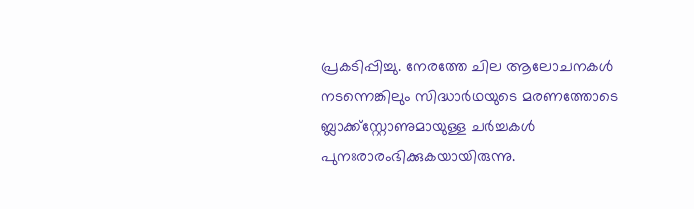പ്രകടിപ്പിച്ചു. നേരത്തേ ചില ആലോചനകൾ നടന്നെങ്കിലും സിദ്ധാർഥയുടെ മരണത്തോടെ ബ്ലാക്ക്സ്റ്റോണുമായുള്ള ചർച്ചകൾ പുനഃരാരംഭിക്കുകയായിരുന്നു.